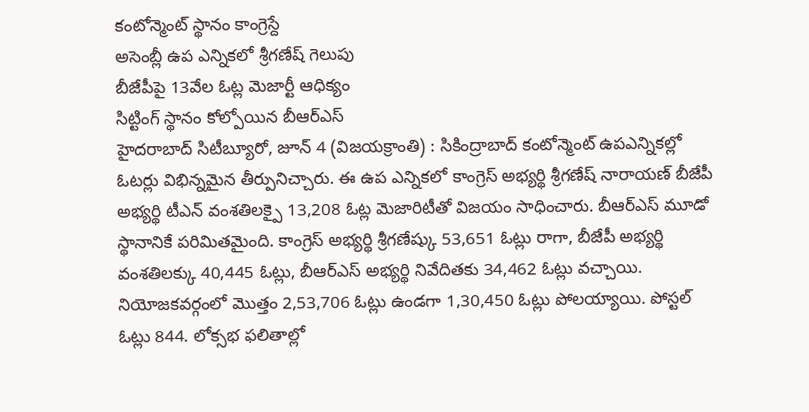కంటోన్మెంట్ స్థానం కాంగ్రెస్దే
అసెంబ్లీ ఉప ఎన్నికలో శ్రీగణేష్ గెలుపు
బీజేపీపై 13వేల ఓట్ల మెజార్టీ ఆధిక్యం
సిట్టింగ్ స్థానం కోల్పోయిన బీఆర్ఎస్
హైదరాబాద్ సిటీబ్యూరో, జూన్ 4 (విజయక్రాంతి) : సికింద్రాబాద్ కంటోన్మెంట్ ఉపఎన్నికల్లో ఓటర్లు విభిన్నమైన తీర్పునిచ్చారు. ఈ ఉప ఎన్నికలో కాంగ్రెస్ అభ్యర్థి శ్రీగణేష్ నారాయణ్ బీజేపీ అభ్యర్థి టీఎన్ వంశతిలక్పై 13,208 ఓట్ల మెజారిటీతో విజయం సాధించారు. బీఆర్ఎస్ మూడో స్థానానికే పరిమితమైంది. కాంగ్రెస్ అభ్యర్థి శ్రీగణేష్కు 53,651 ఓట్లు రాగా, బీజేపీ అభ్యర్థి వంశతిలక్కు 40,445 ఓట్లు, బీఆర్ఎస్ అభ్యర్థి నివేదితకు 34,462 ఓట్లు వచ్చాయి. నియోజకవర్గంలో మొత్తం 2,53,706 ఓట్లు ఉండగా 1,30,450 ఓట్లు పోలయ్యాయి. పోస్టల్ ఓట్లు 844. లోక్సభ ఫలితాల్లో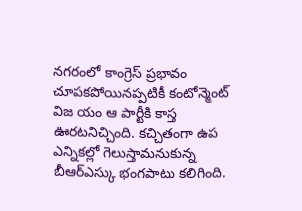నగరంలో కాంగ్రెస్ ప్రభావం చూపకపోయినప్పటికీ కంటోన్మెంట్ విజ యం ఆ పార్టీకి కాస్త ఊరటనిచ్చింది. కచ్చితంగా ఉప ఎన్నికల్లో గెలుస్తామనుకున్న బీఆర్ఎస్కు భంగపాటు కలిగింది.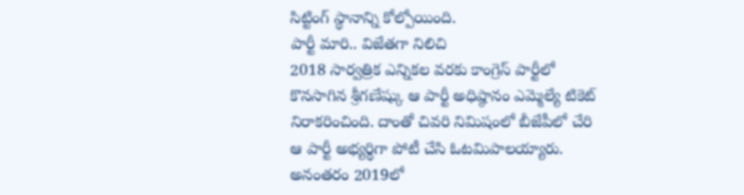సిట్టింగ్ స్థానాన్ని కోల్పోయింది.
పార్టీ మారి.. విజేతగా నిలిచి
2018 సార్వత్రిక ఎన్నికల వరకు కాంగ్రెస్ పార్టీలో కొనసాగిన శ్రీగణేష్కు ఆ పార్టీ అధిష్ఠానం ఎమ్మెల్యే టికెట్ నిరాకరించింది. దాంతో చివరి నిమిషంలో బీజేపీలో చేరి ఆ పార్టీ అభ్యర్థిగా పోటీ చేసి ఓటమిపాలయ్యారు. అనంతరం 2019లో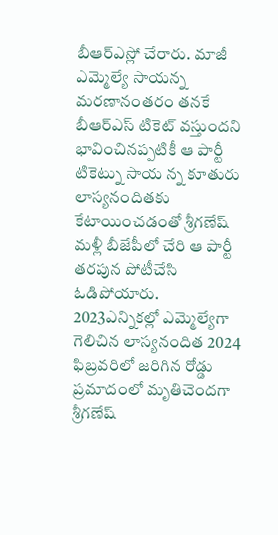బీఆర్ఎస్లో చేరారు. మాజీ ఎమ్మెల్యే సాయన్న మరణానంతరం తనకే బీఆర్ఎస్ టికెట్ వస్తుందని భావించినప్పటికీ ఆ పార్టీ టికెట్ను సాయ న్న కూతురు లాస్యనందితకు కేటాయించడంతో శ్రీగణేష్ మళ్లీ బీజేపీలో చేరి ఆ పార్టీ తరపున పోటీచేసి ఓడిపోయారు.
2023ఎన్నికల్లో ఎమ్మెల్యేగా గెలిచిన లాస్యనందిత 2024 ఫిబ్రవరిలో జరిగిన రోడ్డు ప్రమాదంలో మృతిచెందగా శ్రీగణేష్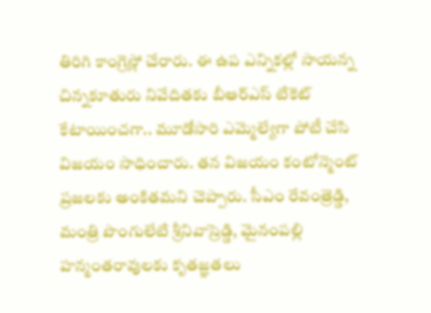తిరిగి కాంగ్రెస్లో చేరారు. ఈ ఉప ఎన్నికల్లో సాయన్న చిన్నకూతురు నివేదితకు బీఆర్ఎస్ టికెట్ కేటాయించగా.. మూడోసారి ఎమ్మెల్యేగా పోటీ చేసి విజయం సాధించారు. తన విజయం కంటోన్మెంట్ ప్రజలకు అంకితమని చెప్పారు. సీఎం రేవంత్రెడ్డి, మంత్రి పొంగులేటి శ్రీనివాస్రెడ్డి, మైనంపల్లి హన్మంతరావులకు కృతజ్ఞతలు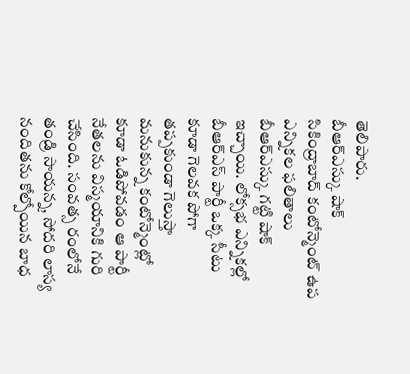తెలిపారు.
బీఆర్ఎస్కు షాక్
సికింద్రాబాద్ కంటోన్మెంట్ ఉప ఎన్నికల ఫలితాలు బీఆర్ఎస్కు గట్టి షాక్ ఇచ్చాయి. లోక్సభ ఎన్నికల్లో బీఆర్ఎస్ పార్టీ ఒక్క సీటు కూడా గెలవక పోగా తప్పకుండా గెలుస్తా మనుకున్న కంటోన్మెంట్లో కూడా ఓడిపోవడం ఆ పార్టీ నేతలను విస్మయానికి గురి చేసింది. సంవత్స రంలోనే తండ్రి సాయన్న, సోదరి లాస్య నందితను కోల్పోయిన బాధ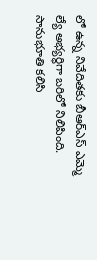లో ఉన్న నివేదితకు బీఆర్ఎస్ ఎమ్మె ల్యే అభ్యర్థిగా బరిలో నిలిపింది. సానుభూతి కలిసి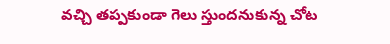వచ్చి తప్పకుండా గెలు స్తుందనుకున్న చోట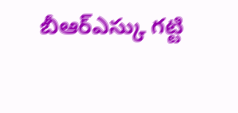బీఆర్ఎస్కు గట్టి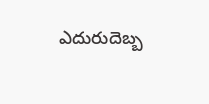ఎదురుదెబ్బ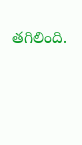తగిలింది.